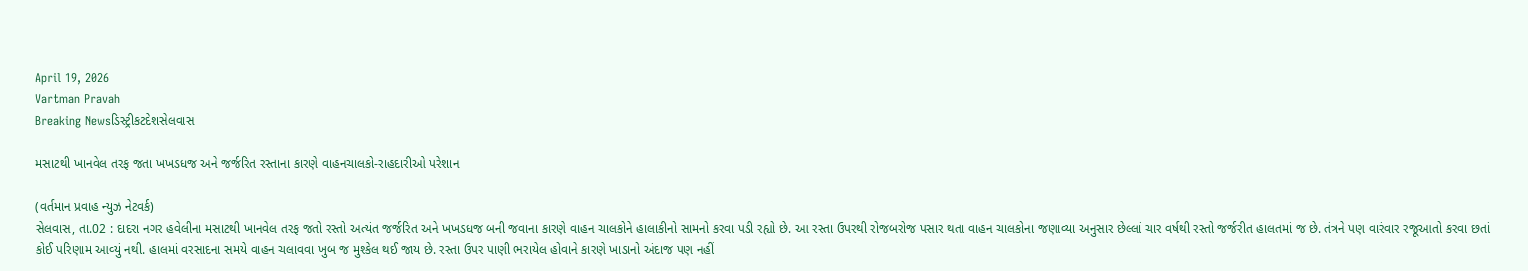April 19, 2026
Vartman Pravah
Breaking Newsડિસ્ટ્રીકટદેશસેલવાસ

મસાટથી ખાનવેલ તરફ જતા ખખડધજ અને જર્જરિત રસ્‍તાના કારણે વાહનચાલકો-રાહદારીઓ પરેશાન

(વર્તમાન પ્રવાહ ન્‍યુઝ નેટવર્ક)
સેલવાસ, તા.02 : દાદરા નગર હવેલીના મસાટથી ખાનવેલ તરફ જતો રસ્‍તો અત્‍યંત જર્જરિત અને ખખડધજ બની જવાના કારણે વાહન ચાલકોને હાલાકીનો સામનો કરવા પડી રહ્યો છે. આ રસ્‍તા ઉપરથી રોજબરોજ પસાર થતા વાહન ચાલકોના જણાવ્‍યા અનુસાર છેલ્લાં ચાર વર્ષથી રસ્‍તો જર્જરીત હાલતમાં જ છે. તંત્રને પણ વારંવાર રજૂઆતો કરવા છતાં કોઈ પરિણામ આવ્‍યું નથી. હાલમાં વરસાદના સમયે વાહન ચલાવવા ખુબ જ મુશ્‍કેલ થઈ જાય છે. રસ્‍તા ઉપર પાણી ભરાયેલ હોવાને કારણે ખાડાનો અંદાજ પણ નહીં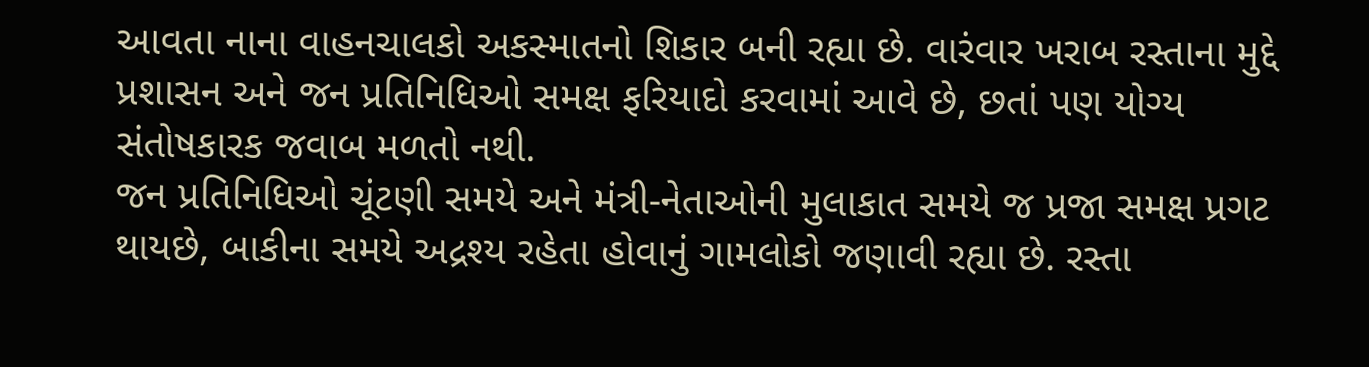આવતા નાના વાહનચાલકો અકસ્‍માતનો શિકાર બની રહ્યા છે. વારંવાર ખરાબ રસ્‍તાના મુદ્દે પ્રશાસન અને જન પ્રતિનિધિઓ સમક્ષ ફરિયાદો કરવામાં આવે છે, છતાં પણ યોગ્‍ય સંતોષકારક જવાબ મળતો નથી.
જન પ્રતિનિધિઓ ચૂંટણી સમયે અને મંત્રી-નેતાઓની મુલાકાત સમયે જ પ્રજા સમક્ષ પ્રગટ થાયછે, બાકીના સમયે અદ્રશ્‍ય રહેતા હોવાનું ગામલોકો જણાવી રહ્યા છે. રસ્‍તા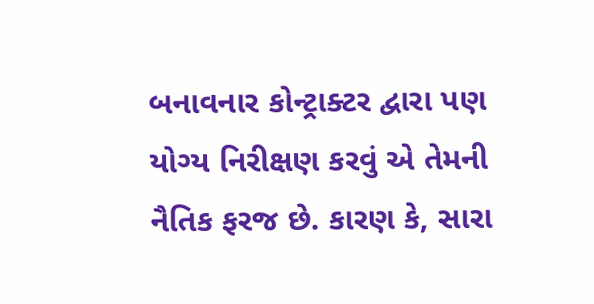બનાવનાર કોન્‍ટ્રાક્‍ટર દ્વારા પણ યોગ્‍ય નિરીક્ષણ કરવું એ તેમની નૈતિક ફરજ છે. કારણ કે, સારા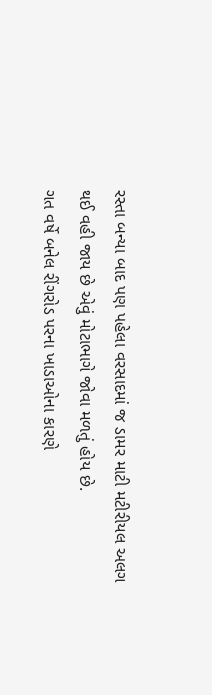રસ્‍તા બન્‍યા બાદ પણ પહેલા વરસાદમાં જ ડામર માટી મટીરીયલ અલગ થઈ વહી જાય છે એવું મોટાભાગે જોવા મળતું હોય છે.
ગત વર્ષે બનેલ રીંગરોડ પરના ખાડાઓના કારણે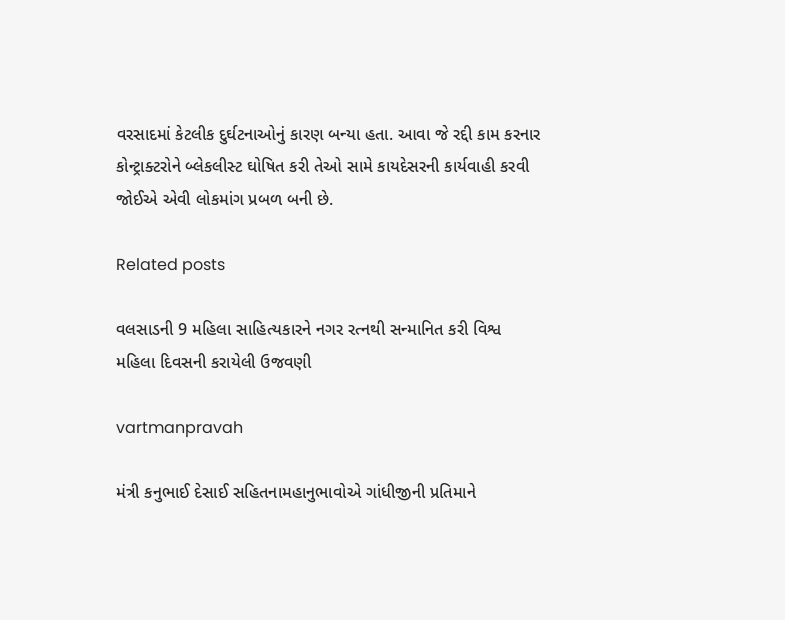વરસાદમાં કેટલીક દુર્ઘટનાઓનું કારણ બન્‍યા હતા. આવા જે રદ્દી કામ કરનાર કોન્‍ટ્રાક્‍ટરોને બ્‍લેકલીસ્‍ટ ઘોષિત કરી તેઓ સામે કાયદેસરની કાર્યવાહી કરવી જોઈએ એવી લોકમાંગ પ્રબળ બની છે.

Related posts

વલસાડની 9 મહિલા સાહિત્‍યકારને નગર રત્‍નથી સન્‍માનિત કરી વિશ્વ મહિલા દિવસની કરાયેલી ઉજવણી

vartmanpravah

મંત્રી કનુભાઈ દેસાઈ સહિતનામહાનુભાવોએ ગાંધીજીની પ્રતિમાને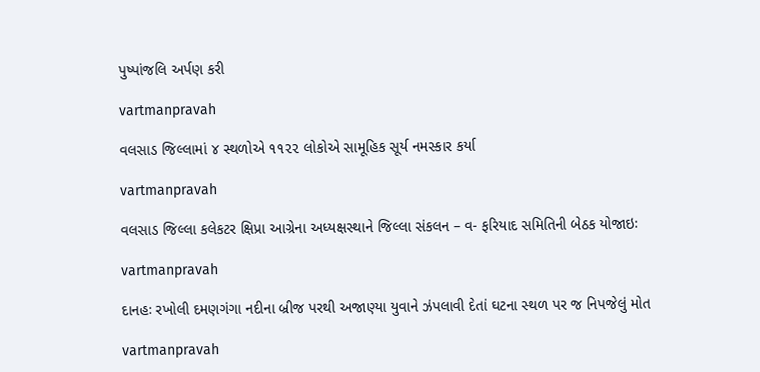પુષ્‍પાંજલિ અર્પણ કરી

vartmanpravah

વલસાડ જિલ્લામાં ૪ સ્થળોએ ૧૧૨૨ લોકોએ સામૂહિક સૂર્ય નમસ્કાર કર્યા

vartmanpravah

વલસાડ જિલ્‍લા કલેકટર ક્ષિપ્રા આગ્રેના અધ્‍યક્ષસ્‍થાને જિલ્લા સંકલન – વ- ફરિયાદ સમિતિની બેઠક યોજાઇઃ

vartmanpravah

દાનહઃ રખોલી દમણગંગા નદીના બ્રીજ પરથી અજાણ્‍યા યુવાને ઝંપલાવી દેતાં ઘટના સ્‍થળ પર જ નિપજેલું મોત

vartmanpravah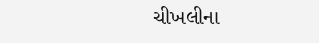ચીખલીના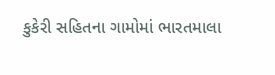કુકેરી સહિતના ગામોમાં ભારતમાલા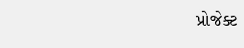પ્રોજેક્‍ટ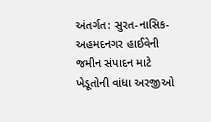અંતર્ગત: સુરત-નાસિક-અહમદનગર હાઈવેની જમીન સંપાદન માટે ખેડૂતોની વાંધા અરજીઓ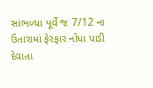સાંભળ્‍યા પૂર્વે જ 7/12 ના ઉતારામાં ફેરફાર નોંધા પાડી દેવાતા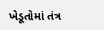ખેડૂતોમાં તંત્ર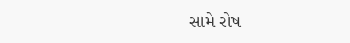સામે રોષ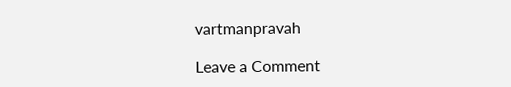vartmanpravah

Leave a Comment